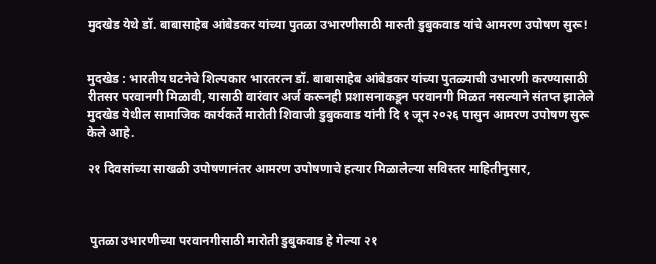मुदखेड येथे डॉ. बाबासाहेब आंबेडकर यांच्या पुतळा उभारणीसाठी मारुती डुबुकवाड यांचे आमरण उपोषण सुरू!


मुदखेड : भारतीय घटनेचे शिल्पकार भारतरत्न डॉ. बाबासाहेब आंबेडकर यांच्या पुतळ्याची उभारणी करण्यासाठी रीतसर परवानगी मिळावी, यासाठी वारंवार अर्ज करूनही प्रशासनाकडून परवानगी मिळत नसल्याने संतप्त झालेले मुदखेड येथील सामाजिक कार्यकर्ते मारोती शिवाजी डुबुकवाड यांनी दि १ जून २०२६ पासुन आमरण उपोषण सुरू केले आहे.

२१ दिवसांच्या साखळी उपोषणानंतर आमरण उपोषणाचे हत्यार मिळालेल्या सविस्तर माहितीनुसार,



 पुतळा उभारणीच्या परवानगीसाठी मारोती डुबुकवाड हे गेल्या २१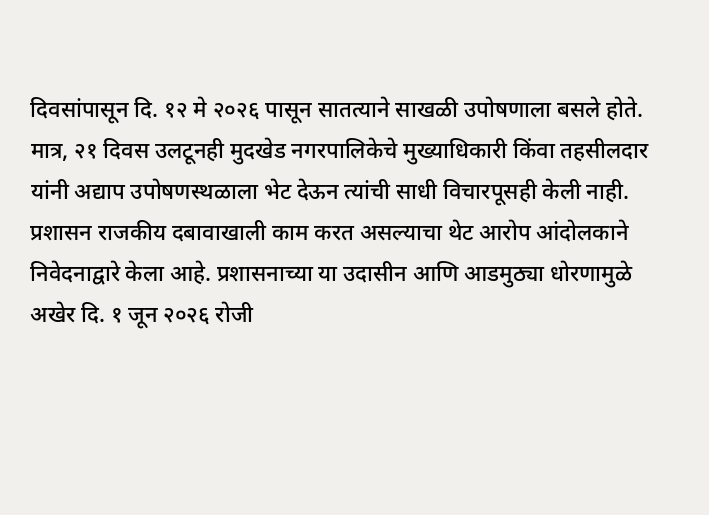दिवसांपासून दि. १२ मे २०२६ पासून सातत्याने साखळी उपोषणाला बसले होते. मात्र, २१ दिवस उलटूनही मुदखेड नगरपालिकेचे मुख्याधिकारी किंवा तहसीलदार यांनी अद्याप उपोषणस्थळाला भेट देऊन त्यांची साधी विचारपूसही केली नाही. प्रशासन राजकीय दबावाखाली काम करत असल्याचा थेट आरोप आंदोलकाने निवेदनाद्वारे केला आहे. प्रशासनाच्या या उदासीन आणि आडमुठ्या धोरणामुळे अखेर दि. १ जून २०२६ रोजी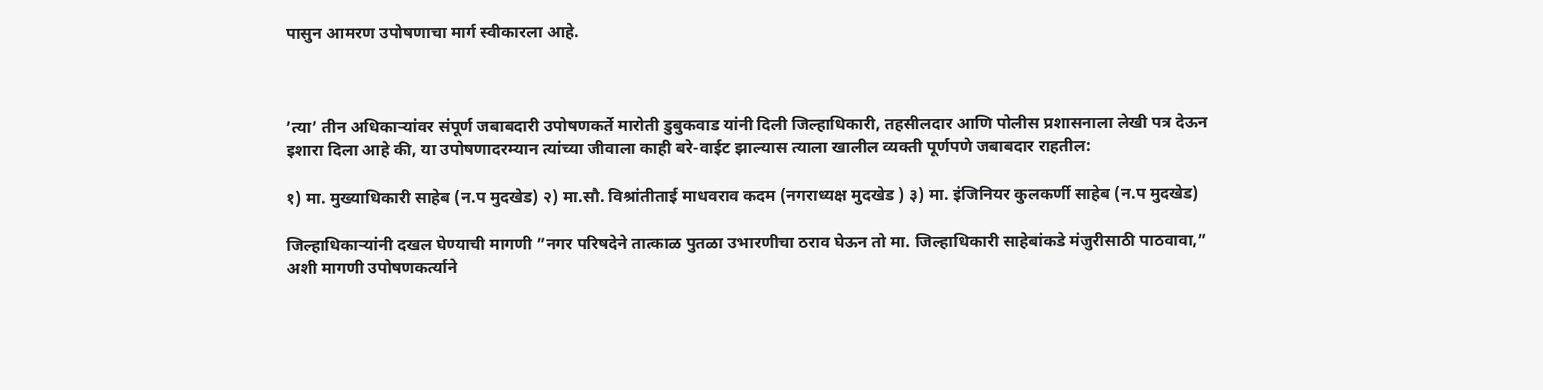पासुन आमरण उपोषणाचा मार्ग स्वीकारला आहे.



’त्या’ तीन अधिकाऱ्यांवर संपूर्ण जबाबदारी उपोषणकर्ते मारोती डुबुकवाड यांनी दिली जिल्हाधिकारी, तहसीलदार आणि पोलीस प्रशासनाला लेखी पत्र देऊन इशारा दिला आहे की, या उपोषणादरम्यान त्यांच्या जीवाला काही बरे-वाईट झाल्यास त्याला खालील व्यक्ती पूर्णपणे जबाबदार राहतील:

१) मा. मुख्याधिकारी साहेब (न.प मुदखेड) २) मा.सौ. विश्रांतीताई माधवराव कदम (नगराध्यक्ष मुदखेड ) ३) मा. इंजिनियर कुलकर्णी साहेब (न.प मुदखेड)

जिल्हाधिकाऱ्यांनी दखल घेण्याची मागणी ”नगर परिषदेने तात्काळ पुतळा उभारणीचा ठराव घेऊन तो मा. जिल्हाधिकारी साहेबांकडे मंजुरीसाठी पाठवावा,” अशी मागणी उपोषणकर्त्याने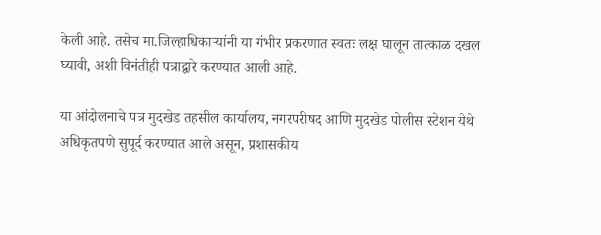केली आहे. तसेच मा.जिल्हाधिकाऱ्यांनी या गंभीर प्रकरणात स्वतः लक्ष घालून तात्काळ दखल घ्यावी, अशी विनंतीही पत्राद्वारे करण्यात आली आहे.

या आंदोलनाचे पत्र मुदखेड तहसील कार्यालय, नगरपरीषद आणि मुदखेड पोलीस स्टेशन येथे अधिकृतपणे सुपूर्द करण्यात आले असून, प्रशासकीय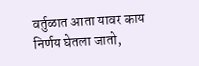वर्तुळात आता यावर काय निर्णय घेतला जातो,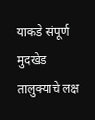याकडे संपूर्ण मुदखेड तालुक्याचे लक्ष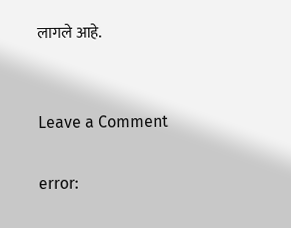लागले आहे.


Leave a Comment

error: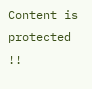Content is protected !!